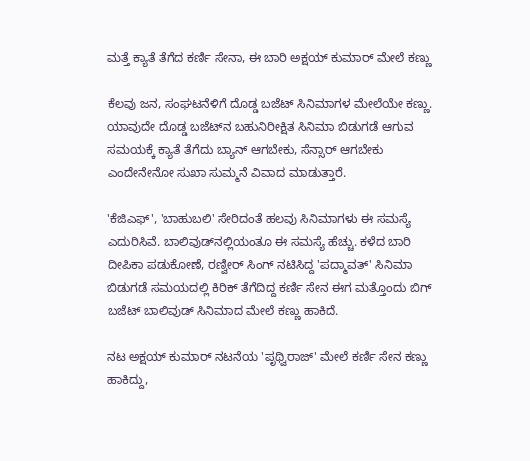ಮತ್ತೆ ಕ್ಯಾತೆ ತೆಗೆದ ಕರ್ಣಿ ಸೇನಾ, ಈ ಬಾರಿ ಅಕ್ಷಯ್‌ ಕುಮಾರ್ ಮೇಲೆ ಕಣ್ಣು

ಕೆಲವು ಜನ, ಸಂಘಟನೆಳಿಗೆ ದೊಡ್ಡ ಬಜೆಟ್ ಸಿನಿಮಾಗಳ ಮೇಲೆಯೇ ಕಣ್ಣು. ಯಾವುದೇ ದೊಡ್ಡ ಬಜೆಟ್‌ನ ಬಹುನಿರೀಕ್ಷಿತ ಸಿನಿಮಾ ಬಿಡುಗಡೆ ಆಗುವ ಸಮಯಕ್ಕೆ ಕ್ಯಾತೆ ತೆಗೆದು ಬ್ಯಾನ್ ಆಗಬೇಕು, ಸೆನ್ಸಾರ್ ಆಗಬೇಕು ಎಂದೇನೇನೋ ಸುಖಾ ಸುಮ್ಮನೆ ವಿವಾದ ಮಾಡುತ್ತಾರೆ.

'ಕೆಜಿಎಫ್', 'ಬಾಹುಬಲಿ' ಸೇರಿದಂತೆ ಹಲವು ಸಿನಿಮಾಗಳು ಈ ಸಮಸ್ಯೆ ಎದುರಿಸಿವೆ. ಬಾಲಿವುಡ್‌ನಲ್ಲಿಯಂತೂ ಈ ಸಮಸ್ಯೆ ಹೆಚ್ಚು. ಕಳೆದ ಬಾರಿ ದೀಪಿಕಾ ಪಡುಕೋಣೆ, ರಣ್ವೀರ್ ಸಿಂಗ್ ನಟಿಸಿದ್ದ 'ಪದ್ಮಾವತ್' ಸಿನಿಮಾ ಬಿಡುಗಡೆ ಸಮಯದಲ್ಲಿ ಕಿರಿಕ್ ತೆಗೆದಿದ್ದ ಕರ್ಣಿ ಸೇನ ಈಗ ಮತ್ತೊಂದು ಬಿಗ್ ಬಜೆಟ್ ಬಾಲಿವುಡ್ ಸಿನಿಮಾದ ಮೇಲೆ ಕಣ್ಣು ಹಾಕಿದೆ.

ನಟ ಅಕ್ಷಯ್ ಕುಮಾರ್ ನಟನೆಯ 'ಪೃಥ್ವಿರಾಜ್' ಮೇಲೆ ಕರ್ಣಿ ಸೇನ ಕಣ್ಣು ಹಾಕಿದ್ದು,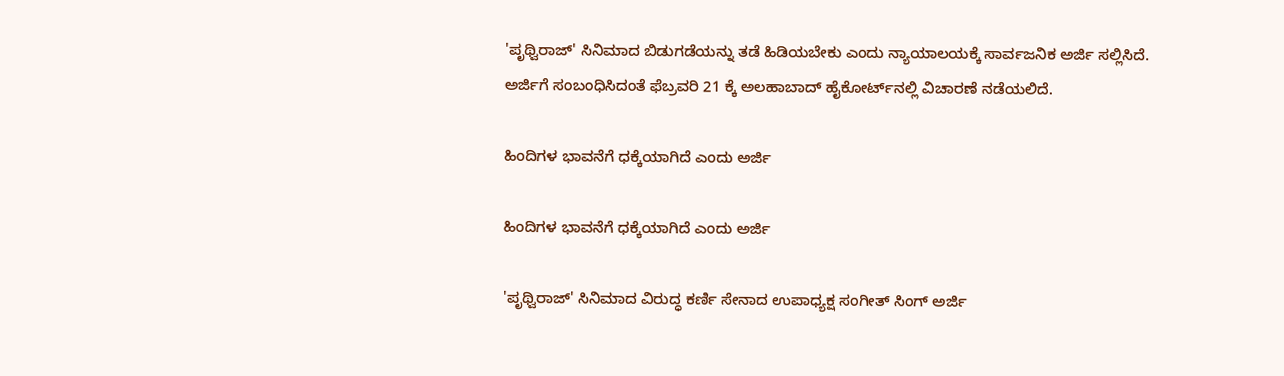'ಪೃಥ್ವಿರಾಜ್' ಸಿನಿಮಾದ ಬಿಡುಗಡೆಯನ್ನು ತಡೆ ಹಿಡಿಯಬೇಕು ಎಂದು ನ್ಯಾಯಾಲಯಕ್ಕೆ ಸಾರ್ವಜನಿಕ ಅರ್ಜಿ ಸಲ್ಲಿಸಿದೆ. ಅರ್ಜಿಗೆ ಸಂಬಂಧಿಸಿದಂತೆ ಫೆಬ್ರವರಿ 21 ಕ್ಕೆ ಅಲಹಾಬಾದ್‌ ಹೈಕೋರ್ಟ್‌ನಲ್ಲಿ ವಿಚಾರಣೆ ನಡೆಯಲಿದೆ.

ಹಿಂದಿಗಳ ಭಾವನೆಗೆ ಧಕ್ಕೆಯಾಗಿದೆ ಎಂದು ಅರ್ಜಿ

ಹಿಂದಿಗಳ ಭಾವನೆಗೆ ಧಕ್ಕೆಯಾಗಿದೆ ಎಂದು ಅರ್ಜಿ

'ಪೃಥ್ವಿರಾಜ್' ಸಿನಿಮಾದ ವಿರುದ್ಧ ಕರ್ಣಿ ಸೇನಾದ ಉಪಾಧ್ಯಕ್ಷ ಸಂಗೀತ್ ಸಿಂಗ್ ಅರ್ಜಿ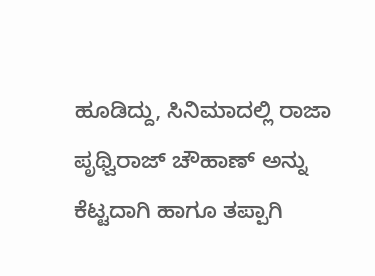ಹೂಡಿದ್ದು, ಸಿನಿಮಾದಲ್ಲಿ ರಾಜಾ ಪೃಥ್ವಿರಾಜ್ ಚೌಹಾಣ್ ಅನ್ನು ಕೆಟ್ಟದಾಗಿ ಹಾಗೂ ತಪ್ಪಾಗಿ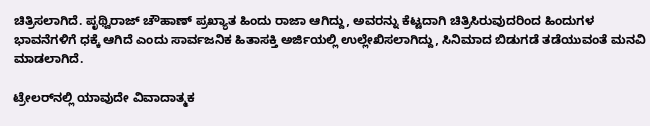ಚಿತ್ರಿಸಲಾಗಿದೆ. ಪೃಥ್ವಿರಾಜ್ ಚೌಹಾಣ್ ಪ್ರಖ್ಯಾತ ಹಿಂದು ರಾಜಾ ಆಗಿದ್ದು, ಅವರನ್ನು ಕೆಟ್ಟದಾಗಿ ಚಿತ್ರಿಸಿರುವುದರಿಂದ ಹಿಂದುಗಳ ಭಾವನೆಗಳಿಗೆ ಧಕ್ಕೆ ಆಗಿದೆ ಎಂದು ಸಾರ್ವಜನಿಕ ಹಿತಾಸಕ್ತಿ ಅರ್ಜಿಯಲ್ಲಿ ಉಲ್ಲೇಖಿಸಲಾಗಿದ್ದು, ಸಿನಿಮಾದ ಬಿಡುಗಡೆ ತಡೆಯುವಂತೆ ಮನವಿ ಮಾಡಲಾಗಿದೆ.

ಟ್ರೇಲರ್‌ನಲ್ಲಿ ಯಾವುದೇ ವಿವಾದಾತ್ಮಕ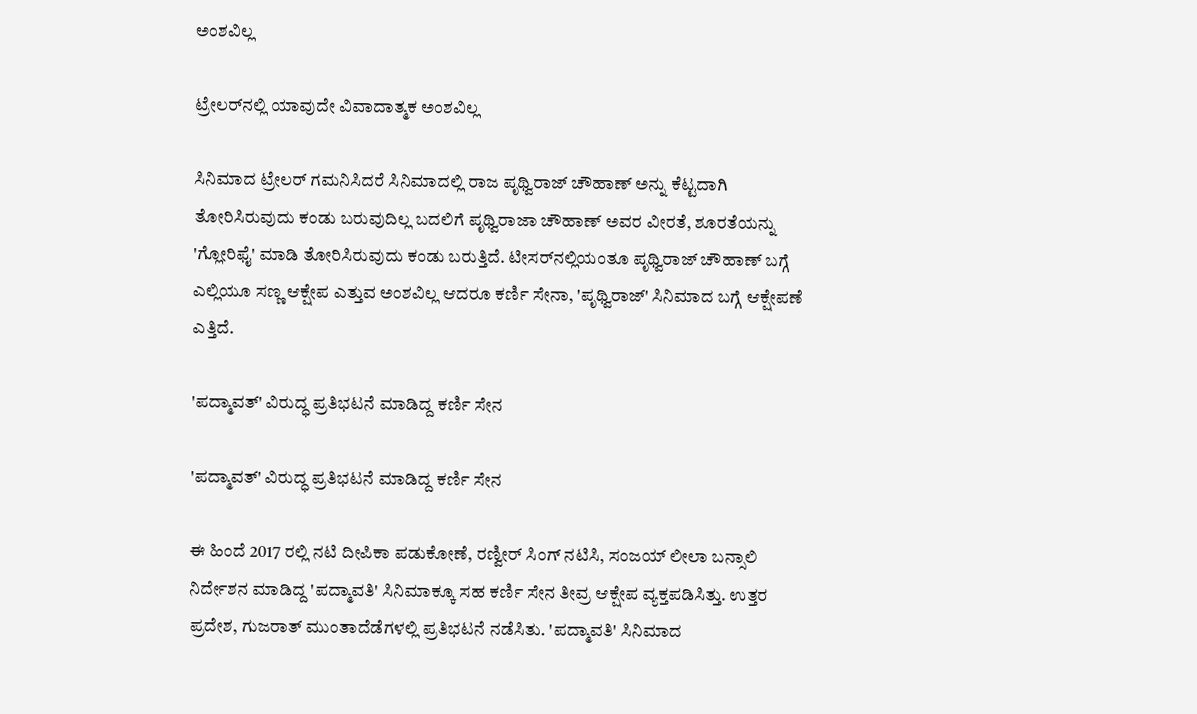ಅಂಶವಿಲ್ಲ

ಟ್ರೇಲರ್‌ನಲ್ಲಿ ಯಾವುದೇ ವಿವಾದಾತ್ಮಕ ಅಂಶವಿಲ್ಲ

ಸಿನಿಮಾದ ಟ್ರೇಲರ್‌ ಗಮನಿಸಿದರೆ ಸಿನಿಮಾದಲ್ಲಿ ರಾಜ ಪೃಥ್ವಿರಾಜ್ ಚೌಹಾಣ್‌ ಅನ್ನು ಕೆಟ್ಟದಾಗಿ ತೋರಿಸಿರುವುದು ಕಂಡು ಬರುವುದಿಲ್ಲ ಬದಲಿಗೆ ಪೃಥ್ವಿರಾಜಾ ಚೌಹಾಣ್ ಅವರ ವೀರತೆ, ಶೂರತೆಯನ್ನು 'ಗ್ಲೋರಿಫೈ' ಮಾಡಿ ತೋರಿಸಿರುವುದು ಕಂಡು ಬರುತ್ತಿದೆ. ಟೀಸರ್‌ನಲ್ಲಿಯಂತೂ ಪೃಥ್ವಿರಾಜ್ ಚೌಹಾಣ್‌ ಬಗ್ಗೆ ಎಲ್ಲಿಯೂ ಸಣ್ಣ ಆಕ್ಷೇಪ ಎತ್ತುವ ಅಂಶವಿಲ್ಲ ಆದರೂ ಕರ್ಣಿ ಸೇನಾ, 'ಪೃಥ್ವಿರಾಜ್' ಸಿನಿಮಾದ ಬಗ್ಗೆ ಆಕ್ಷೇಪಣೆ ಎತ್ತಿದೆ.

'ಪದ್ಮಾವತ್' ವಿರುದ್ಧ ಪ್ರತಿಭಟನೆ ಮಾಡಿದ್ದ ಕರ್ಣಿ ಸೇನ

'ಪದ್ಮಾವತ್' ವಿರುದ್ಧ ಪ್ರತಿಭಟನೆ ಮಾಡಿದ್ದ ಕರ್ಣಿ ಸೇನ

ಈ ಹಿಂದೆ 2017 ರಲ್ಲಿ ನಟಿ ದೀಪಿಕಾ ಪಡುಕೋಣೆ, ರಣ್ವೀರ್ ಸಿಂಗ್ ನಟಿಸಿ, ಸಂಜಯ್ ಲೀಲಾ ಬನ್ಸಾಲಿ ನಿರ್ದೇಶನ ಮಾಡಿದ್ದ 'ಪದ್ಮಾವತಿ' ಸಿನಿಮಾಕ್ಕೂ ಸಹ ಕರ್ಣಿ ಸೇನ ತೀವ್ರ ಆಕ್ಷೇಪ ವ್ಯಕ್ತಪಡಿಸಿತ್ತು. ಉತ್ತರ ಪ್ರದೇಶ, ಗುಜರಾತ್ ಮುಂತಾದೆಡೆಗಳಲ್ಲಿ ಪ್ರತಿಭಟನೆ ನಡೆಸಿತು. 'ಪದ್ಮಾವತಿ' ಸಿನಿಮಾದ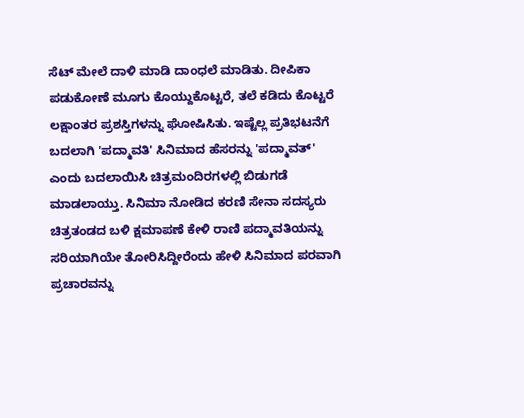ಸೆಟ್‌ ಮೇಲೆ ದಾಳಿ ಮಾಡಿ ದಾಂಧಲೆ ಮಾಡಿತು. ದೀಪಿಕಾ ಪಡುಕೋಣೆ ಮೂಗು ಕೊಯ್ದುಕೊಟ್ಟರೆ, ತಲೆ ಕಡಿದು ಕೊಟ್ಟರೆ ಲಕ್ಷಾಂತರ ಪ್ರಶಸ್ತಿಗಳನ್ನು ಘೋಷಿಸಿತು. ಇಷ್ಟೆಲ್ಲ ಪ್ರತಿಭಟನೆಗೆ ಬದಲಾಗಿ 'ಪದ್ಮಾವತಿ' ಸಿನಿಮಾದ ಹೆಸರನ್ನು 'ಪದ್ಮಾವತ್' ಎಂದು ಬದಲಾಯಿಸಿ ಚಿತ್ರಮಂದಿರಗಳಲ್ಲಿ ಬಿಡುಗಡೆ ಮಾಡಲಾಯ್ತು. ಸಿನಿಮಾ ನೋಡಿದ ಕರಣಿ ಸೇನಾ ಸದಸ್ಯರು ಚಿತ್ರತಂಡದ ಬಳಿ ಕ್ಷಮಾಪಣೆ ಕೇಳಿ ರಾಣಿ ಪದ್ಮಾವತಿಯನ್ನು ಸರಿಯಾಗಿಯೇ ತೋರಿಸಿದ್ದೀರೆಂದು ಹೇಳಿ ಸಿನಿಮಾದ ಪರವಾಗಿ ಪ್ರಚಾರವನ್ನು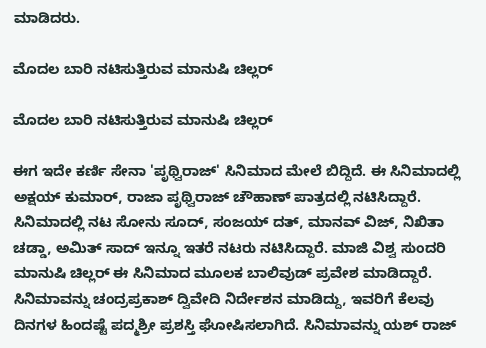ಮಾಡಿದರು.

ಮೊದಲ ಬಾರಿ ನಟಿಸುತ್ತಿರುವ ಮಾನುಷಿ ಚಿಲ್ಲರ್

ಮೊದಲ ಬಾರಿ ನಟಿಸುತ್ತಿರುವ ಮಾನುಷಿ ಚಿಲ್ಲರ್

ಈಗ ಇದೇ ಕರ್ಣಿ ಸೇನಾ 'ಪೃಥ್ವಿರಾಜ್' ಸಿನಿಮಾದ ಮೇಲೆ ಬಿದ್ದಿದೆ. ಈ ಸಿನಿಮಾದಲ್ಲಿ ಅಕ್ಷಯ್ ಕುಮಾರ್, ರಾಜಾ ಪೃಥ್ವಿರಾಜ್ ಚೌಹಾಣ್ ಪಾತ್ರದಲ್ಲಿ ನಟಿಸಿದ್ದಾರೆ. ಸಿನಿಮಾದಲ್ಲಿ ನಟ ಸೋನು ಸೂದ್, ಸಂಜಯ್ ದತ್, ಮಾನವ್ ವಿಜ್, ನಿಖಿತಾ ಚಡ್ಡಾ, ಅಮಿತ್ ಸಾದ್ ಇನ್ನೂ ಇತರೆ ನಟರು ನಟಿಸಿದ್ದಾರೆ. ಮಾಜಿ ವಿಶ್ವ ಸುಂದರಿ ಮಾನುಷಿ ಚಿಲ್ಲರ್ ಈ ಸಿನಿಮಾದ ಮೂಲಕ ಬಾಲಿವುಡ್ ಪ್ರವೇಶ ಮಾಡಿದ್ದಾರೆ. ಸಿನಿಮಾವನ್ನು ಚಂದ್ರಪ್ರಕಾಶ್ ದ್ವಿವೇದಿ ನಿರ್ದೇಶನ ಮಾಡಿದ್ದು, ಇವರಿಗೆ ಕೆಲವು ದಿನಗಳ ಹಿಂದಷ್ಟೆ ಪದ್ಮಶ್ರೀ ಪ್ರಶಸ್ತಿ ಘೋಷಿಸಲಾಗಿದೆ. ಸಿನಿಮಾವನ್ನು ಯಶ್ ರಾಜ್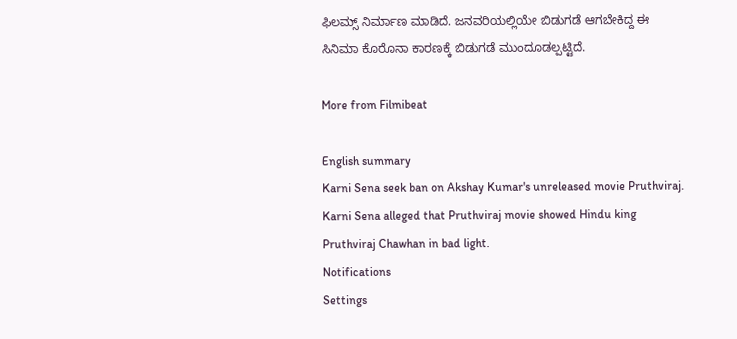ಫಿಲಮ್ಸ್ ನಿರ್ಮಾಣ ಮಾಡಿದೆ. ಜನವರಿಯಲ್ಲಿಯೇ ಬಿಡುಗಡೆ ಆಗಬೇಕಿದ್ದ ಈ ಸಿನಿಮಾ ಕೊರೊನಾ ಕಾರಣಕ್ಕೆ ಬಿಡುಗಡೆ ಮುಂದೂಡಲ್ಪಟ್ಟಿದೆ.

More from Filmibeat

English summary
Karni Sena seek ban on Akshay Kumar's unreleased movie Pruthviraj. Karni Sena alleged that Pruthviraj movie showed Hindu king Pruthviraj Chawhan in bad light.
Notifications
Settings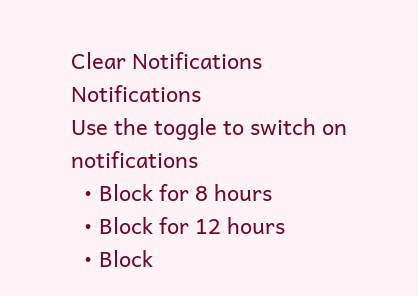Clear Notifications
Notifications
Use the toggle to switch on notifications
  • Block for 8 hours
  • Block for 12 hours
  • Block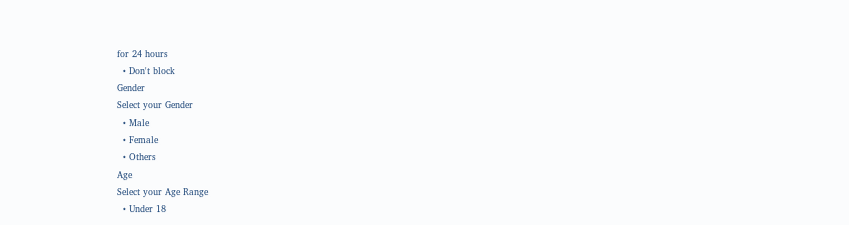for 24 hours
  • Don't block
Gender
Select your Gender
  • Male
  • Female
  • Others
Age
Select your Age Range
  • Under 18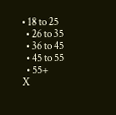• 18 to 25
  • 26 to 35
  • 36 to 45
  • 45 to 55
  • 55+
X